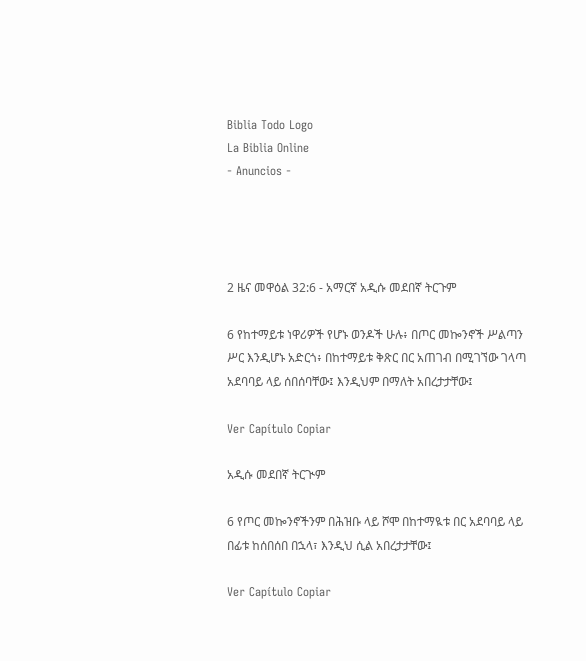Biblia Todo Logo
La Biblia Online
- Anuncios -




2 ዜና መዋዕል 32:6 - አማርኛ አዲሱ መደበኛ ትርጉም

6 የከተማይቱ ነዋሪዎች የሆኑ ወንዶች ሁሉ፥ በጦር መኰንኖች ሥልጣን ሥር እንዲሆኑ አድርጎ፥ በከተማይቱ ቅጽር በር አጠገብ በሚገኘው ገላጣ አደባባይ ላይ ሰበሰባቸው፤ እንዲህም በማለት አበረታታቸው፤

Ver Capítulo Copiar

አዲሱ መደበኛ ትርጒም

6 የጦር መኰንኖችንም በሕዝቡ ላይ ሾሞ በከተማዪቱ በር አደባባይ ላይ በፊቱ ከሰበሰበ በኋላ፣ እንዲህ ሲል አበረታታቸው፤

Ver Capítulo Copiar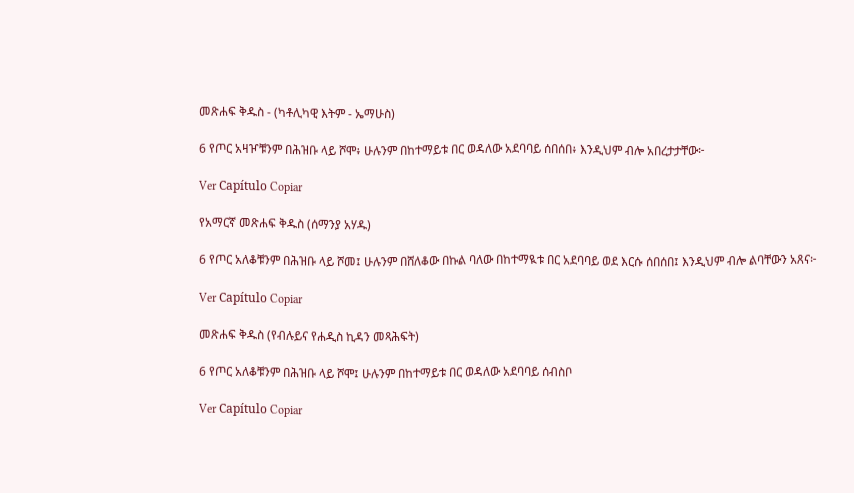መጽሐፍ ቅዱስ - (ካቶሊካዊ እትም - ኤማሁስ)

6 የጦር አዛዦቹንም በሕዝቡ ላይ ሾሞ፥ ሁሉንም በከተማይቱ በር ወዳለው አደባባይ ሰበሰበ፥ እንዲህም ብሎ አበረታታቸው፦

Ver Capítulo Copiar

የአማርኛ መጽሐፍ ቅዱስ (ሰማንያ አሃዱ)

6 የጦር አለቆቹንም በሕዝቡ ላይ ሾመ፤ ሁሉንም በሸለቆው በኩል ባለው በከተማዪቱ በር አደባባይ ወደ እርሱ ሰበሰበ፤ እንዲህም ብሎ ልባቸውን አጸና፦

Ver Capítulo Copiar

መጽሐፍ ቅዱስ (የብሉይና የሐዲስ ኪዳን መጻሕፍት)

6 የጦር አለቆቹንም በሕዝቡ ላይ ሾሞ፤ ሁሉንም በከተማይቱ በር ወዳለው አደባባይ ሰብስቦ

Ver Capítulo Copiar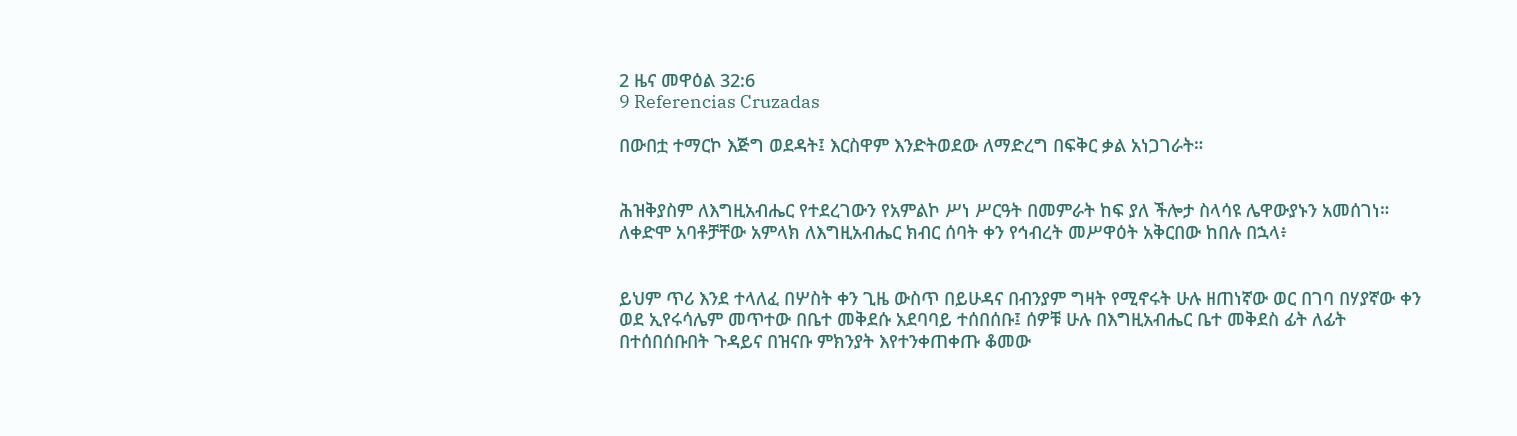2 ዜና መዋዕል 32:6
9 Referencias Cruzadas

በውበቷ ተማርኮ እጅግ ወደዳት፤ እርስዋም እንድትወደው ለማድረግ በፍቅር ቃል አነጋገራት።


ሕዝቅያስም ለእግዚአብሔር የተደረገውን የአምልኮ ሥነ ሥርዓት በመምራት ከፍ ያለ ችሎታ ስላሳዩ ሌዋውያኑን አመሰገነ። ለቀድሞ አባቶቻቸው አምላክ ለእግዚአብሔር ክብር ሰባት ቀን የኅብረት መሥዋዕት አቅርበው ከበሉ በኋላ፥


ይህም ጥሪ እንደ ተላለፈ በሦስት ቀን ጊዜ ውስጥ በይሁዳና በብንያም ግዛት የሚኖሩት ሁሉ ዘጠነኛው ወር በገባ በሃያኛው ቀን ወደ ኢየሩሳሌም መጥተው በቤተ መቅደሱ አደባባይ ተሰበሰቡ፤ ሰዎቹ ሁሉ በእግዚአብሔር ቤተ መቅደስ ፊት ለፊት በተሰበሰቡበት ጉዳይና በዝናቡ ምክንያት እየተንቀጠቀጡ ቆመው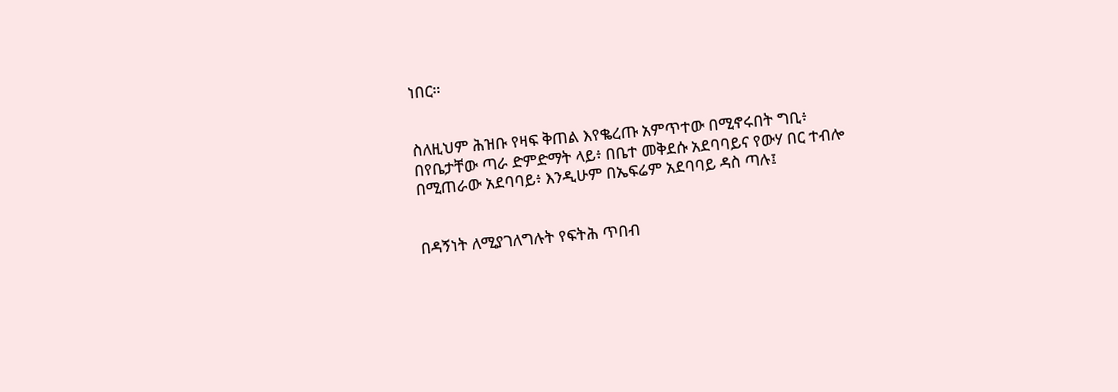ነበር።


ስለዚህም ሕዝቡ የዛፍ ቅጠል እየቈረጡ አምጥተው በሚኖሩበት ግቢ፥ በየቤታቸው ጣራ ድምድማት ላይ፥ በቤተ መቅደሱ አደባባይና የውሃ በር ተብሎ በሚጠራው አደባባይ፥ እንዲሁም በኤፍሬም አደባባይ ዳስ ጣሉ፤


በዳኝነት ለሚያገለግሉት የፍትሕ ጥበብ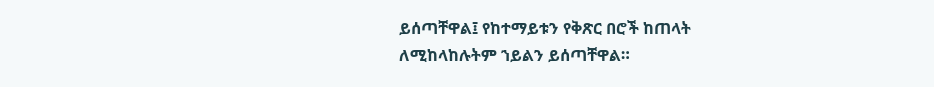ይሰጣቸዋል፤ የከተማይቱን የቅጽር በሮች ከጠላት ለሚከላከሉትም ኀይልን ይሰጣቸዋል።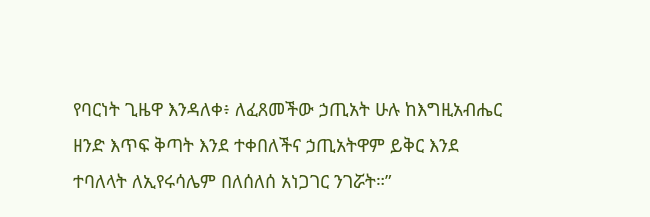የባርነት ጊዜዋ እንዳለቀ፥ ለፈጸመችው ኃጢአት ሁሉ ከእግዚአብሔር ዘንድ እጥፍ ቅጣት እንደ ተቀበለችና ኃጢአትዋም ይቅር እንደ ተባለላት ለኢየሩሳሌም በለሰለሰ አነጋገር ንገሯት።”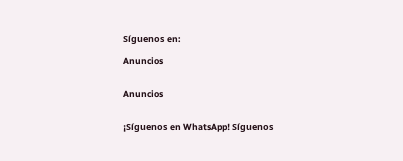Síguenos en:

Anuncios


Anuncios


¡Síguenos en WhatsApp! Síguenos